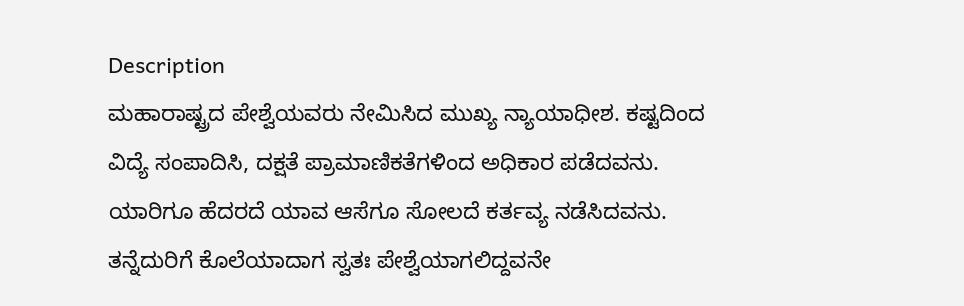Description
ಮಹಾರಾಷ್ಟ್ರದ ಪೇಶ್ವೆಯವರು ನೇಮಿಸಿದ ಮುಖ್ಯ ನ್ಯಾಯಾಧೀಶ. ಕಷ್ಟದಿಂದ ವಿದ್ಯೆ ಸಂಪಾದಿಸಿ, ದಕ್ಷತೆ ಪ್ರಾಮಾಣಿಕತೆಗಳಿಂದ ಅಧಿಕಾರ ಪಡೆದವನು. ಯಾರಿಗೂ ಹೆದರದೆ ಯಾವ ಆಸೆಗೂ ಸೋಲದೆ ಕರ್ತವ್ಯ ನಡೆಸಿದವನು. ತನ್ನೆದುರಿಗೆ ಕೊಲೆಯಾದಾಗ ಸ್ವತಃ ಪೇಶ್ವೆಯಾಗಲಿದ್ದವನೇ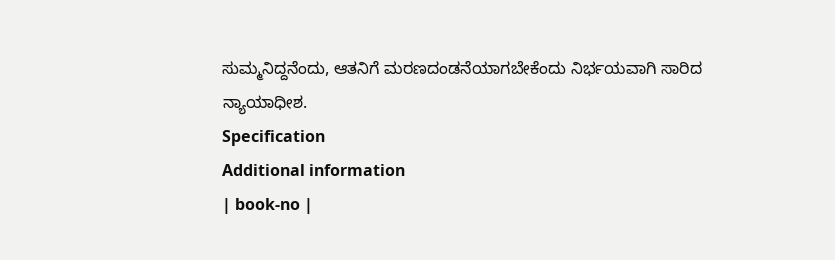ಸುಮ್ಮನಿದ್ದನೆಂದು, ಆತನಿಗೆ ಮರಣದಂಡನೆಯಾಗಬೇಕೆಂದು ನಿರ್ಭಯವಾಗಿ ಸಾರಿದ ನ್ಯಾಯಾಧೀಶ.
Specification
Additional information
| book-no |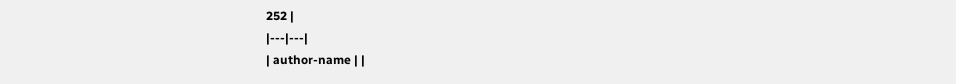252 |
|---|---|
| author-name | |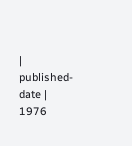| published-date | 1976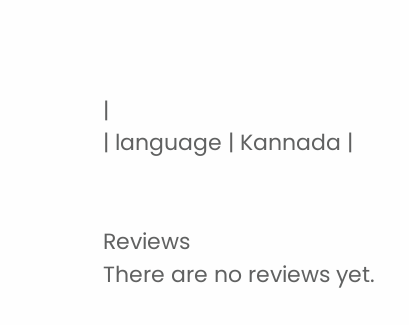|
| language | Kannada |


Reviews
There are no reviews yet.